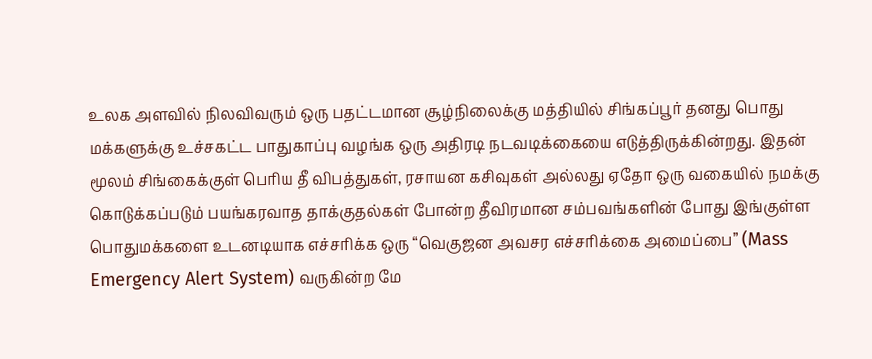உலக அளவில் நிலவிவரும் ஒரு பதட்டமான சூழ்நிலைக்கு மத்தியில் சிங்கப்பூர் தனது பொது மக்களுக்கு உச்சகட்ட பாதுகாப்பு வழங்க ஒரு அதிரடி நடவடிக்கையை எடுத்திருக்கின்றது. இதன் மூலம் சிங்கைக்குள் பெரிய தீ விபத்துகள், ரசாயன கசிவுகள் அல்லது ஏதோ ஒரு வகையில் நமக்கு கொடுக்கப்படும் பயங்கரவாத தாக்குதல்கள் போன்ற தீவிரமான சம்பவங்களின் போது இங்குள்ள பொதுமக்களை உடனடியாக எச்சரிக்க ஒரு “வெகுஜன அவசர எச்சரிக்கை அமைப்பை” (Mass Emergency Alert System) வருகின்ற மே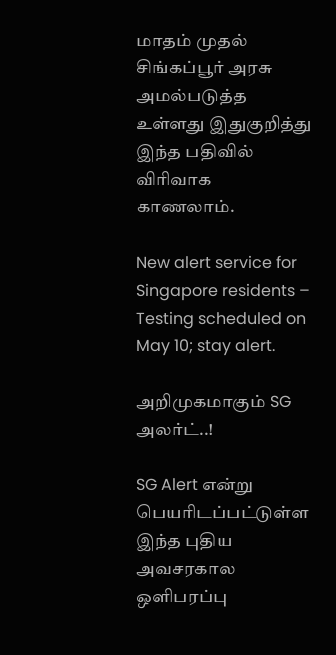மாதம் முதல் சிங்கப்பூர் அரசு அமல்படுத்த உள்ளது இதுகுறித்து இந்த பதிவில் விரிவாக காணலாம்.

New alert service for Singapore residents – Testing scheduled on May 10; stay alert.

அறிமுகமாகும் SG அலர்ட்..!

SG Alert என்று பெயரிடப்பட்டுள்ள இந்த புதிய அவசரகால ஒளிபரப்பு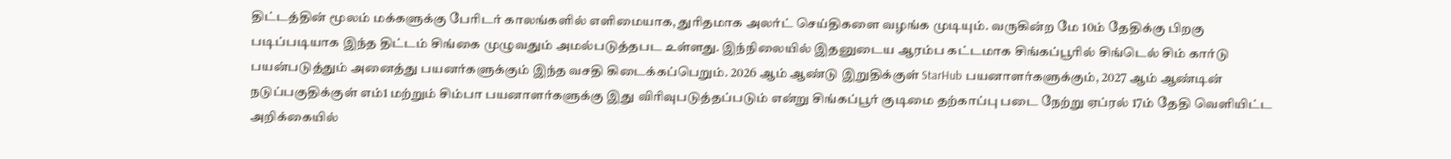திட்டத்தின் மூலம் மக்களுக்கு பேரிடர் காலங்களில் எளிமையாக, துரிதமாக அலர்ட் செய்திகளை வழங்க முடியும். வருகின்ற மே 10ம் தேதிக்கு பிறகு படிப்படியாக இந்த திட்டம் சிங்கை முழுவதும் அமல்படுத்தபட உள்ளது. இந்நிலையில் இதனுடைய ஆரம்ப கட்டமாக சிங்கப்பூரில் சிங்டெல் சிம் கார்டு பயன்படுத்தும் அனைத்து பயனர்களுக்கும் இந்த வசதி கிடைக்கப்பெறும். 2026 ஆம் ஆண்டு இறுதிக்குள் StarHub பயனாளர்களுக்கும், 2027 ஆம் ஆண்டின் நடுப்பகுதிக்குள் எம்1 மற்றும் சிம்பா பயனாளர்களுக்கு இது விரிவுபடுத்தப்படும் என்று சிங்கப்பூர் குடிமை தற்காப்பு படை நேற்று ஏப்ரல் 17ம் தேதி வெளியிட்ட அறிக்கையில்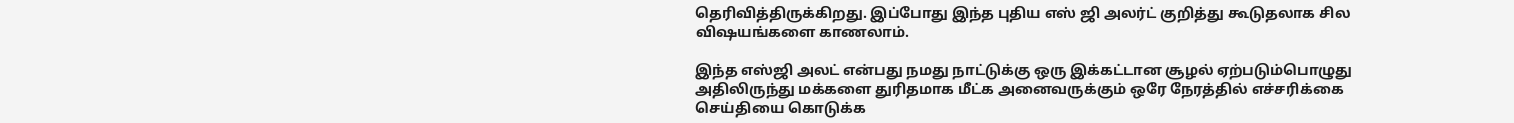தெரிவித்திருக்கிறது. இப்போது இந்த புதிய எஸ் ஜி அலர்ட் குறித்து கூடுதலாக சில விஷயங்களை காணலாம்.

இந்த எஸ்ஜி அலட் என்பது நமது நாட்டுக்கு ஒரு இக்கட்டான சூழல் ஏற்படும்பொழுது அதிலிருந்து மக்களை துரிதமாக மீட்க அனைவருக்கும் ஒரே நேரத்தில் எச்சரிக்கை செய்தியை கொடுக்க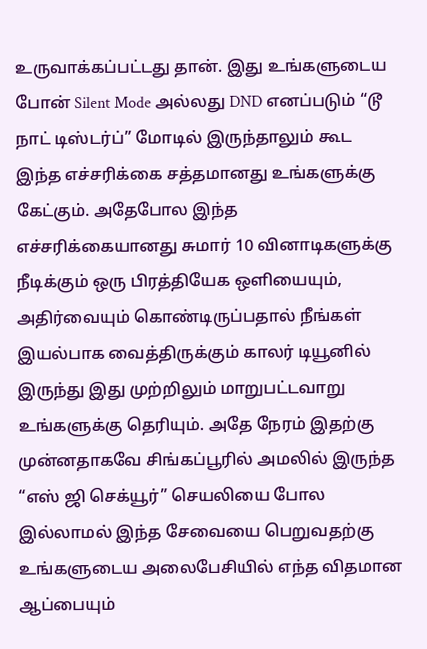உருவாக்கப்பட்டது தான். இது உங்களுடைய போன் Silent Mode அல்லது DND எனப்படும் “டூ நாட் டிஸ்டர்ப்” மோடில் இருந்தாலும் கூட இந்த எச்சரிக்கை சத்தமானது உங்களுக்கு கேட்கும். அதேபோல இந்த எச்சரிக்கையானது சுமார் 10 வினாடிகளுக்கு நீடிக்கும் ஒரு பிரத்தியேக ஒளியையும், அதிர்வையும் கொண்டிருப்பதால் நீங்கள் இயல்பாக வைத்திருக்கும் காலர் டியூனில் இருந்து இது முற்றிலும் மாறுபட்டவாறு உங்களுக்கு தெரியும். அதே நேரம் இதற்கு முன்னதாகவே சிங்கப்பூரில் அமலில் இருந்த “எஸ் ஜி செக்யூர்” செயலியை போல இல்லாமல் இந்த சேவையை பெறுவதற்கு உங்களுடைய அலைபேசியில் எந்த விதமான ஆப்பையும்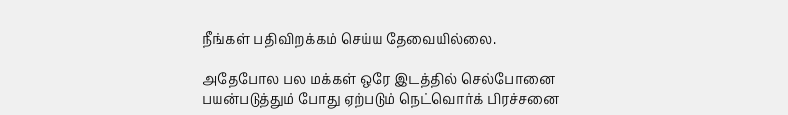நீங்கள் பதிவிறக்கம் செய்ய தேவையில்லை.

அதேபோல பல மக்கள் ஒரே இடத்தில் செல்போனை பயன்படுத்தும் போது ஏற்படும் நெட்வொர்க் பிரச்சனை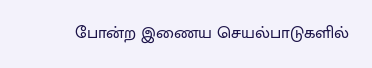போன்ற இணைய செயல்பாடுகளில்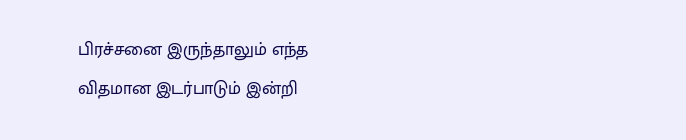பிரச்சனை இருந்தாலும் எந்த விதமான இடர்பாடும் இன்றி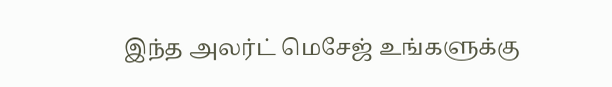இந்த அலர்ட் மெசேஜ் உங்களுக்கு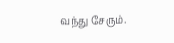வந்து சேரும்.